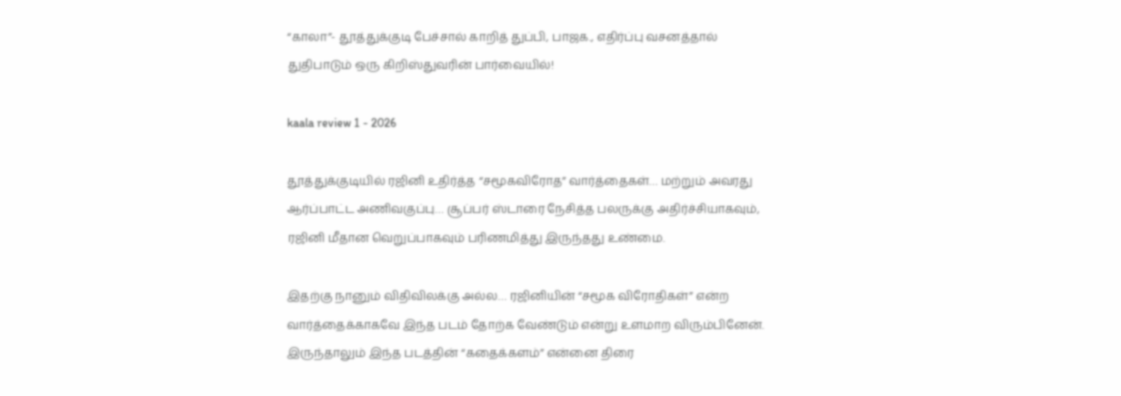“காலா”- தூத்துக்குடி பேச்சால் காறித் துப்பி, பாஜக., எதிர்ப்பு வசனத்தால் துதிபாடும் ஒரு கிறிஸ்துவரின் பார்வையில்!

kaala review 1 - 2026

தூத்துக்குடியில் ரஜினி உதிர்த்த “சமூகவிரோத” வார்த்தைகள்… மற்றும் அவரது ஆர்ப்பாட்ட அணிவகுப்பு… சூப்பர் ஸ்டாரை நேசித்த பலருக்கு அதிர்ச்சியாகவும், ரஜினி மீதான வெறுப்பாகவும் பரிணமித்து இருந்தது உண்மை.

இதற்கு நானும் விதிவிலக்கு அல்ல… ரஜினியின் “சமூக விரோதிகள்” என்ற வார்த்தைக்காகவே இந்த படம் தோற்க வேண்டும் என்று உளமாற விரும்பினேன். இருந்தாலும் இந்த படத்தின் “கதைக்களம்” என்னை திரை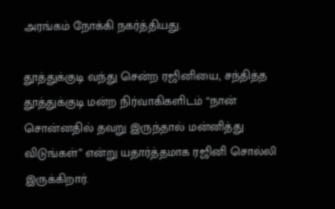அரங்கம் நோக்கி நகர்த்தியது.

தூத்துக்குடி வந்து சென்ற ரஜினியை, சந்தித்த தூத்துக்குடி மன்ற நிர்வாகிகளிடம் “நான் சொன்னதில் தவறு இருந்தால் மன்னித்து விடுங்கள்” என்று யதார்த்தமாக ரஜினி சொல்லி இருக்கிறார்.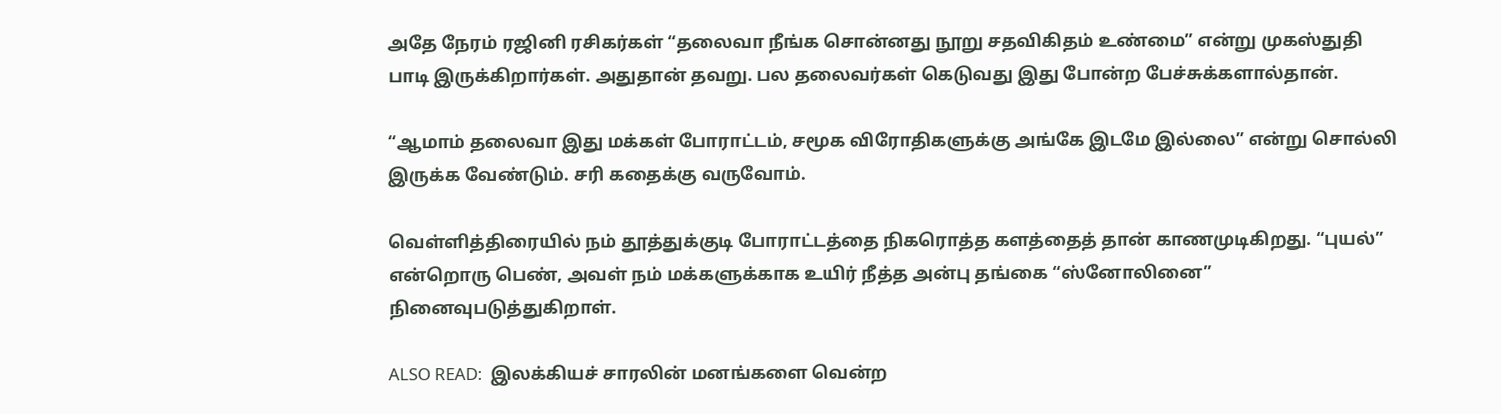அதே நேரம் ரஜினி ரசிகர்கள் “தலைவா நீங்க சொன்னது நூறு சதவிகிதம் உண்மை” என்று முகஸ்துதி பாடி இருக்கிறார்கள். அதுதான் தவறு. பல தலைவர்கள் கெடுவது இது போன்ற பேச்சுக்களால்தான்.

“ஆமாம் தலைவா இது மக்கள் போராட்டம், சமூக விரோதிகளுக்கு அங்கே இடமே இல்லை” என்று சொல்லி இருக்க வேண்டும். சரி கதைக்கு வருவோம்.

வெள்ளித்திரையில் நம் தூத்துக்குடி போராட்டத்தை நிகரொத்த களத்தைத் தான் காணமுடிகிறது. “புயல்” என்றொரு பெண், அவள் நம் மக்களுக்காக உயிர் நீத்த அன்பு தங்கை “ஸ்னோலினை” நினைவுபடுத்துகிறாள்.

ALSO READ:  இலக்கியச் சாரலின் மனங்களை வென்ற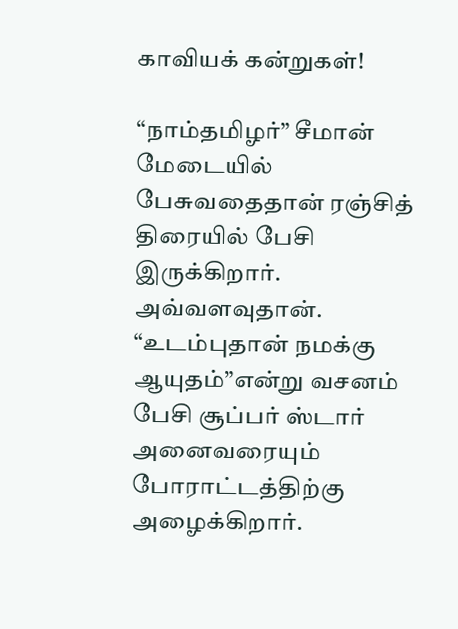காவியக் கன்றுகள்!

“நாம்தமிழர்” சீமான் மேடையில் பேசுவதைதான் ரஞ்சித் திரையில் பேசி இருக்கிறார். அவ்வளவுதான். “உடம்புதான் நமக்கு ஆயுதம்”என்று வசனம் பேசி சூப்பர் ஸ்டார் அனைவரையும் போராட்டத்திற்கு அழைக்கிறார்.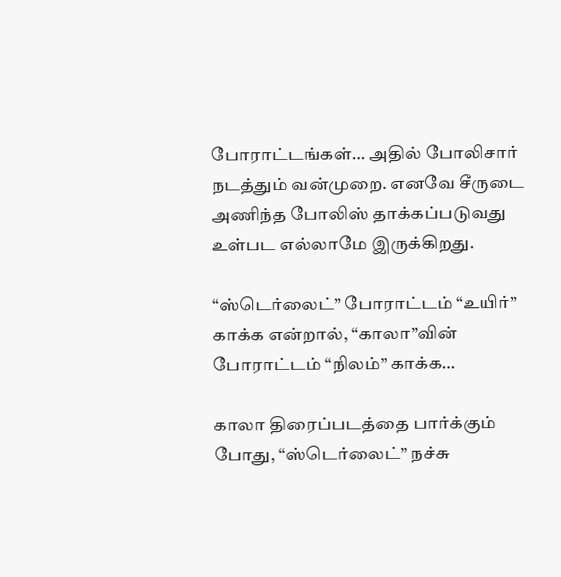போராட்டங்கள்… அதில் போலிசார் நடத்தும் வன்முறை. எனவே சீருடை அணிந்த போலிஸ் தாக்கப்படுவது உள்பட எல்லாமே இருக்கிறது.

“ஸ்டெர்லைட்” போராட்டம் “உயிர்” காக்க என்றால், “காலா”வின் போராட்டம் “நிலம்” காக்க…

காலா திரைப்படத்தை பார்க்கும் போது, “ஸ்டெர்லைட்” நச்சு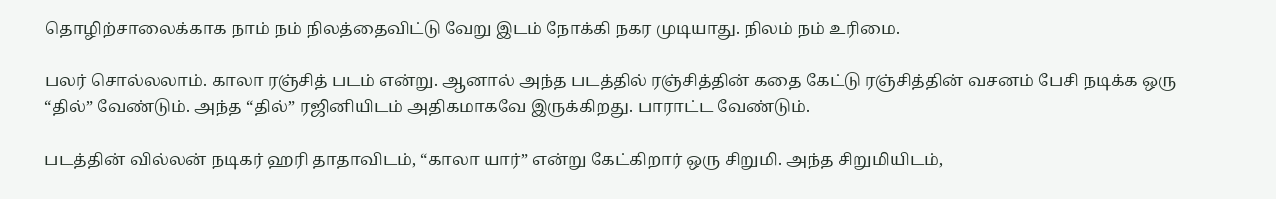தொழிற்சாலைக்காக நாம் நம் நிலத்தைவிட்டு வேறு இடம் நோக்கி நகர முடியாது. நிலம் நம் உரிமை.

பலர் சொல்லலாம். காலா ரஞ்சித் படம் என்று. ஆனால் அந்த படத்தில் ரஞ்சித்தின் கதை கேட்டு ரஞ்சித்தின் வசனம் பேசி நடிக்க ஒரு “தில்” வேண்டும். அந்த “தில்” ரஜினியிடம் அதிகமாகவே இருக்கிறது. பாராட்ட வேண்டும்.

படத்தின் வில்லன் நடிகர் ஹரி தாதாவிடம், “காலா யார்” என்று கேட்கிறார் ஒரு சிறுமி. அந்த சிறுமியிடம்,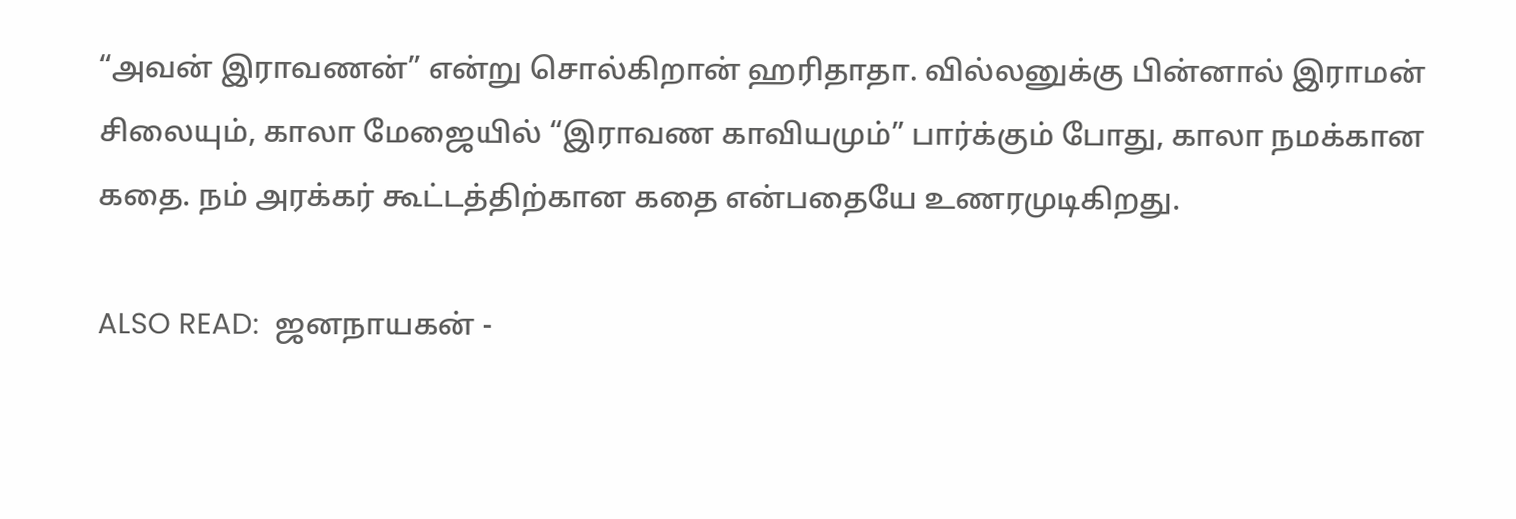“அவன் இராவணன்” என்று சொல்கிறான் ஹரிதாதா. வில்லனுக்கு பின்னால் இராமன் சிலையும், காலா மேஜையில் “இராவண காவியமும்” பார்க்கும் போது, காலா நமக்கான கதை. நம் அரக்கர் கூட்டத்திற்கான கதை என்பதையே உணரமுடிகிறது.

ALSO READ:  ஜனநாயகன் -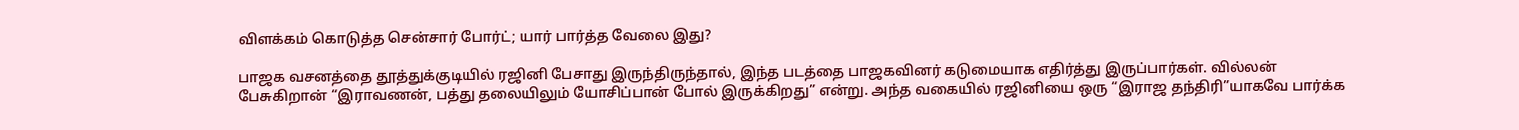விளக்கம் கொடுத்த சென்சார் போர்ட்; யார் பார்த்த வேலை இது?

பாஜக வசனத்தை தூத்துக்குடியில் ரஜினி பேசாது இருந்திருந்தால், இந்த படத்தை பாஜகவினர் கடுமையாக எதிர்த்து இருப்பார்கள். வில்லன் பேசுகிறான் “இராவணன், பத்து தலையிலும் யோசிப்பான் போல் இருக்கிறது” என்று. அந்த வகையில் ரஜினியை ஒரு “இராஜ தந்திரி”யாகவே பார்க்க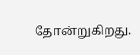தோன்றுகிறது.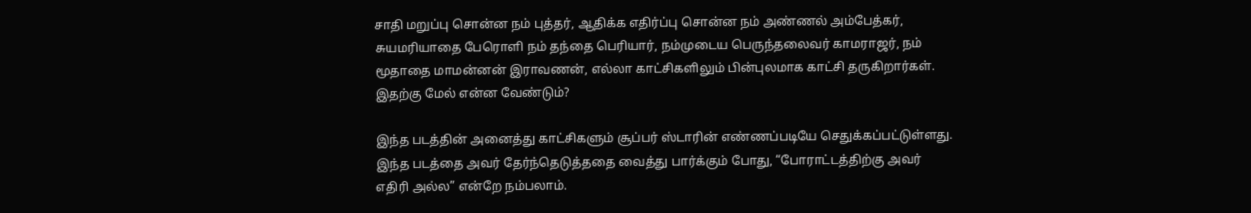சாதி மறுப்பு சொன்ன நம் புத்தர், ஆதிக்க எதிர்ப்பு சொன்ன நம் அண்ணல் அம்பேத்கர், சுயமரியாதை பேரொளி நம் தந்தை பெரியார், நம்முடைய பெருந்தலைவர் காமராஜர், நம் மூதாதை மாமன்னன் இராவணன், எல்லா காட்சிகளிலும் பின்புலமாக காட்சி தருகிறார்கள். இதற்கு மேல் என்ன வேண்டும்?

இந்த படத்தின் அனைத்து காட்சிகளும் சூப்பர் ஸ்டாரின் எண்ணப்படியே செதுக்கப்பட்டுள்ளது. இந்த படத்தை அவர் தேர்ந்தெடுத்ததை வைத்து பார்க்கும் போது, “போராட்டத்திற்கு அவர் எதிரி அல்ல” என்றே நம்பலாம்.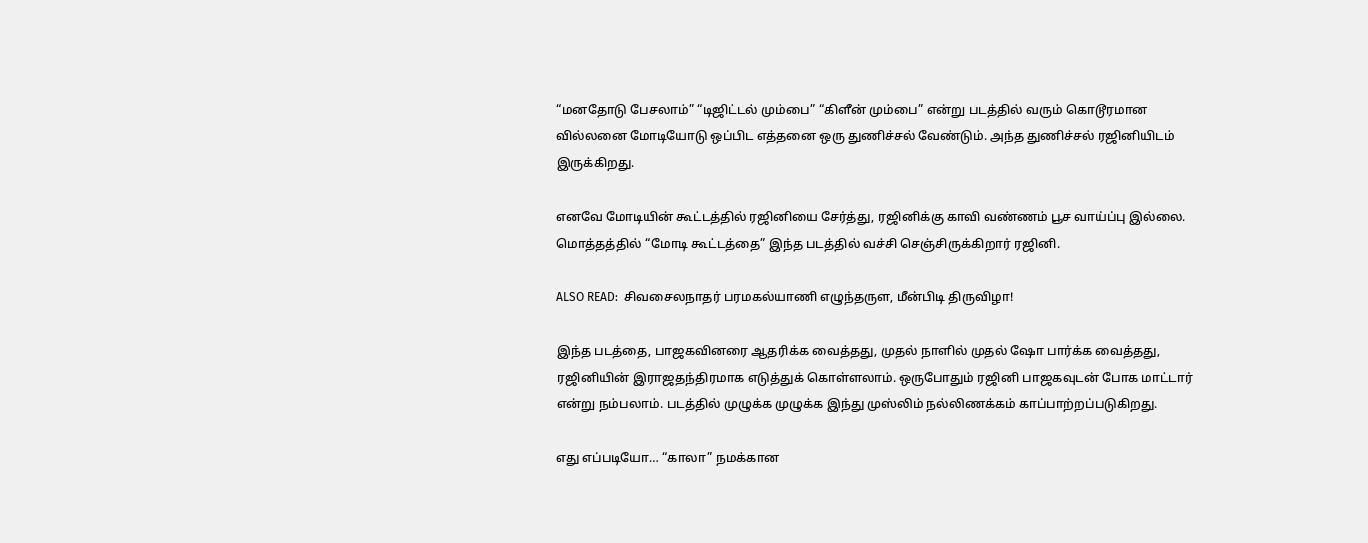“மனதோடு பேசலாம்” “டிஜிட்டல் மும்பை” “கிளீன் மும்பை” என்று படத்தில் வரும் கொடூரமான வில்லனை மோடியோடு ஒப்பிட எத்தனை ஒரு துணிச்சல் வேண்டும். அந்த துணிச்சல் ரஜினியிடம் இருக்கிறது.

எனவே மோடியின் கூட்டத்தில் ரஜினியை சேர்த்து, ரஜினிக்கு காவி வண்ணம் பூச வாய்ப்பு இல்லை. மொத்தத்தில் “மோடி கூட்டத்தை” இந்த படத்தில் வச்சி செஞ்சிருக்கிறார் ரஜினி.

ALSO READ:  சிவசைலநாதர் பரமகல்யாணி எழுந்தருள, மீன்பிடி திருவிழா!

இந்த படத்தை, பாஜகவினரை ஆதரிக்க வைத்தது, முதல் நாளில் முதல் ஷோ பார்க்க வைத்தது, ரஜினியின் இராஜதந்திரமாக எடுத்துக் கொள்ளலாம். ஒருபோதும் ரஜினி பாஜகவுடன் போக மாட்டார் என்று நம்பலாம். படத்தில் முழுக்க முழுக்க இந்து முஸ்லிம் நல்லிணக்கம் காப்பாற்றப்படுகிறது.

எது எப்படியோ… “காலா” நமக்கான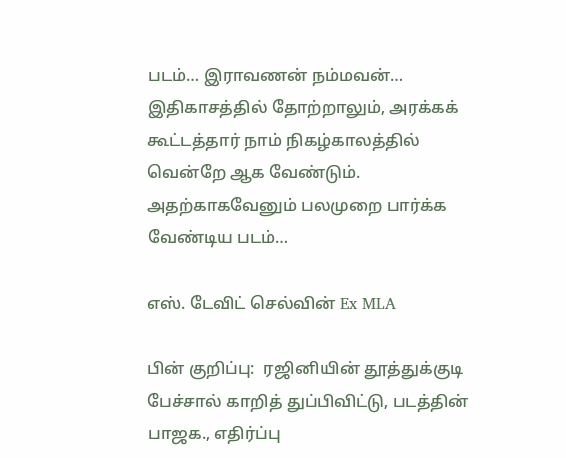படம்… இராவணன் நம்மவன்… இதிகாசத்தில் தோற்றாலும், அரக்கக் கூட்டத்தார் நாம் நிகழ்காலத்தில் வென்றே ஆக வேண்டும். அதற்காகவேனும் பலமுறை பார்க்க வேண்டிய படம்…

எஸ். டேவிட் செல்வின் Ex MLA

பின் குறிப்பு:  ரஜினியின் தூத்துக்குடி பேச்சால் காறித் துப்பிவிட்டு, படத்தின் பாஜக., எதிர்ப்பு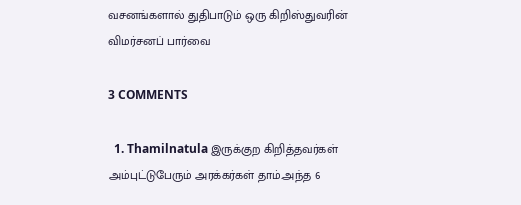வசனங்களால் துதிபாடும் ஒரு கிறிஸ்துவரின் விமர்சனப் பார்வை

3 COMMENTS

  1. Thamilnatula இருக்குற கிறித்தவர்கள் அம்புட்டுபேரும் அரக்கர்கள் தாம்.அந்த 6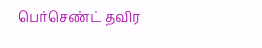பெர்செண்ட் தவிர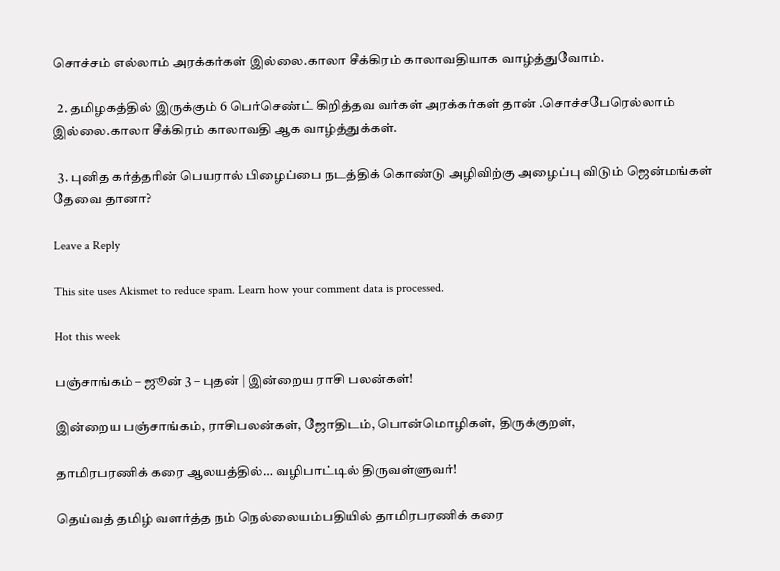சொச்சம் எல்லாம் அரக்கர்கள் இல்லை.காலா சீக்கிரம் காலாவதியாக வாழ்த்துவோம்.

  2. தமிழகத்தில் இருக்கும் 6 பெர்செண்ட் கிறித்தவ வர்கள் அரக்கர்கள் தான் .சொச்சபேரெல்லாம் இல்லை.காலா சீக்கிரம் காலாவதி ஆக வாழ்த்துக்கள்.

  3. புனித கர்த்தரின் பெயரால் பிழைப்பை நடத்திக் கொண்டு அழிவிற்கு அழைப்பு விடும் ஜென்மங்கள் தேவை தானா?

Leave a Reply

This site uses Akismet to reduce spam. Learn how your comment data is processed.

Hot this week

பஞ்சாங்கம் – ஜூன் 3 – புதன் | இன்றைய ராசி பலன்கள்!

இன்றைய பஞ்சாங்கம், ராசிபலன்கள், ஜோதிடம், பொன்மொழிகள், திருக்குறள்,

தாமிரபரணிக் கரை ஆலயத்தில்… வழிபாட்டில் திருவள்ளுவர்!

தெய்வத் தமிழ் வளர்த்த நம் நெல்லையம்பதியில் தாமிரபரணிக் கரை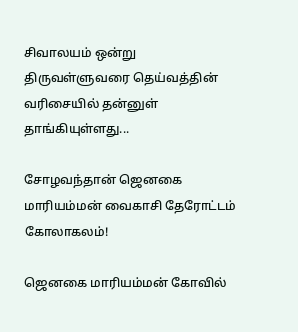சிவாலயம் ஒன்று திருவள்ளுவரை தெய்வத்தின் வரிசையில் தன்னுள் தாங்கியுள்ளது...

சோழவந்தான் ஜெனகை மாரியம்மன் வைகாசி தேரோட்டம் கோலாகலம்!

ஜெனகை மாரியம்மன் கோவில்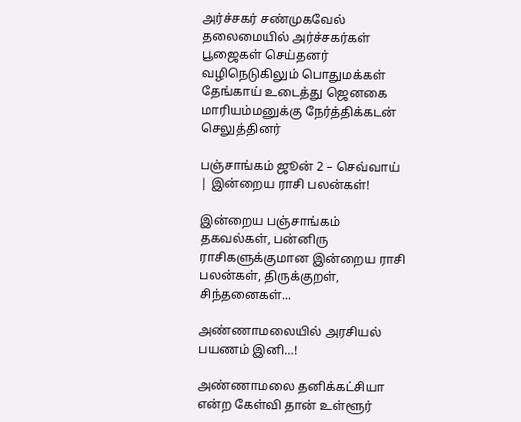அர்ச்சகர் சண்முகவேல் தலைமையில் அர்ச்சகர்கள் பூஜைகள் செய்தனர் வழிநெடுகிலும் பொதுமக்கள் தேங்காய் உடைத்து ஜெனகை மாரியம்மனுக்கு நேர்த்திக்கடன் செலுத்தினர்

பஞ்சாங்கம் ஜூன் 2 – செவ்வாய் | இன்றைய ராசி பலன்கள்!

இன்றைய பஞ்சாங்கம் தகவல்கள், பன்னிரு ராசிகளுக்குமான இன்றைய ராசி பலன்கள், திருக்குறள், சிந்தனைகள்...

அண்ணாமலையில் அரசியல் பயணம் இனி…!

அண்ணாமலை தனிக்கட்சியா என்ற கேள்வி தான் உள்ளூர்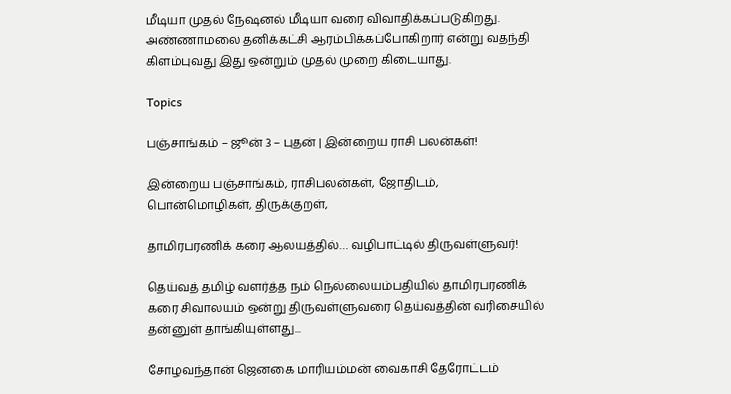மீடியா முதல் நேஷனல் மீடியா வரை விவாதிக்கப்படுகிறது. அண்ணாமலை தனிக்கட்சி ஆரம்பிக்கப்போகிறார் என்று வதந்தி கிளம்புவது இது ஒன்றும் முதல் முறை கிடையாது.

Topics

பஞ்சாங்கம் – ஜூன் 3 – புதன் | இன்றைய ராசி பலன்கள்!

இன்றைய பஞ்சாங்கம், ராசிபலன்கள், ஜோதிடம், பொன்மொழிகள், திருக்குறள்,

தாமிரபரணிக் கரை ஆலயத்தில்… வழிபாட்டில் திருவள்ளுவர்!

தெய்வத் தமிழ் வளர்த்த நம் நெல்லையம்பதியில் தாமிரபரணிக் கரை சிவாலயம் ஒன்று திருவள்ளுவரை தெய்வத்தின் வரிசையில் தன்னுள் தாங்கியுள்ளது...

சோழவந்தான் ஜெனகை மாரியம்மன் வைகாசி தேரோட்டம்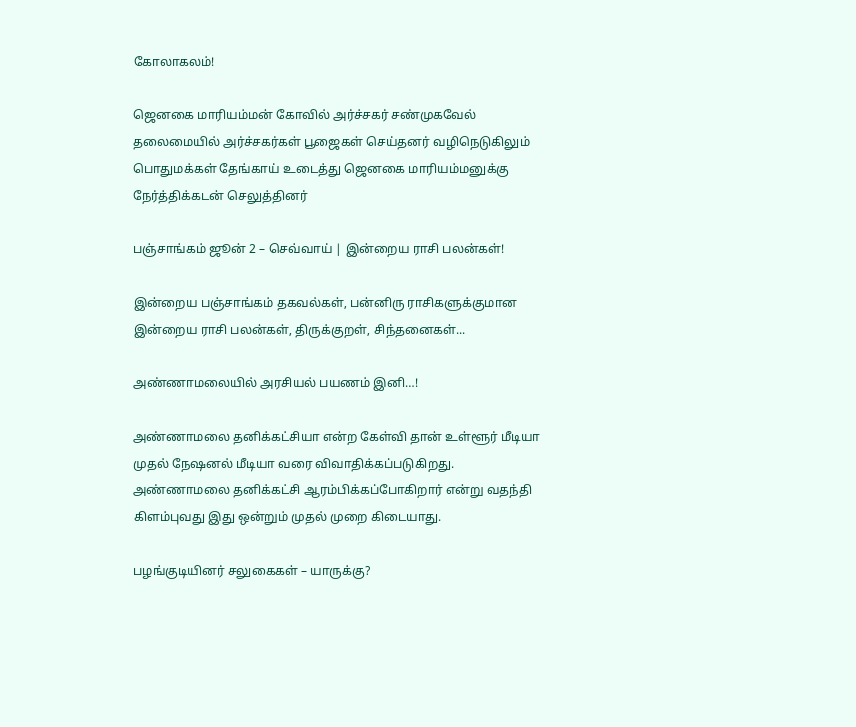கோலாகலம்!

ஜெனகை மாரியம்மன் கோவில் அர்ச்சகர் சண்முகவேல் தலைமையில் அர்ச்சகர்கள் பூஜைகள் செய்தனர் வழிநெடுகிலும் பொதுமக்கள் தேங்காய் உடைத்து ஜெனகை மாரியம்மனுக்கு நேர்த்திக்கடன் செலுத்தினர்

பஞ்சாங்கம் ஜூன் 2 – செவ்வாய் | இன்றைய ராசி பலன்கள்!

இன்றைய பஞ்சாங்கம் தகவல்கள், பன்னிரு ராசிகளுக்குமான இன்றைய ராசி பலன்கள், திருக்குறள், சிந்தனைகள்...

அண்ணாமலையில் அரசியல் பயணம் இனி…!

அண்ணாமலை தனிக்கட்சியா என்ற கேள்வி தான் உள்ளூர் மீடியா முதல் நேஷனல் மீடியா வரை விவாதிக்கப்படுகிறது. அண்ணாமலை தனிக்கட்சி ஆரம்பிக்கப்போகிறார் என்று வதந்தி கிளம்புவது இது ஒன்றும் முதல் முறை கிடையாது.

பழங்குடியினர் சலுகைகள் – யாருக்கு?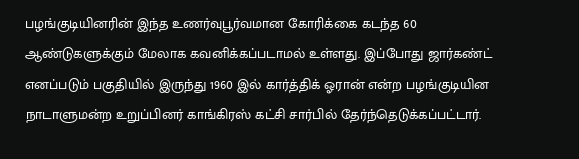பழங்குடியினரின் இந்த உணர்வுபூர்வமான கோரிக்கை கடந்த 60 ஆண்டுகளுக்கும் மேலாக கவனிக்கப்படாமல் உள்ளது. இப்போது ஜார்கண்ட் எனப்படும் பகுதியில் இருந்து 1960 இல் கார்த்திக் ஓரான் என்ற பழங்குடியின நாடாளுமன்ற உறுப்பினர் காங்கிரஸ் கட்சி சார்பில் தேர்ந்தெடுக்கப்பட்டார்.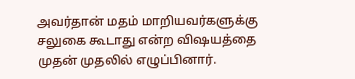அவர்தான் மதம் மாறியவர்களுக்கு சலுகை கூடாது என்ற விஷயத்தை முதன் முதலில் எழுப்பினார்.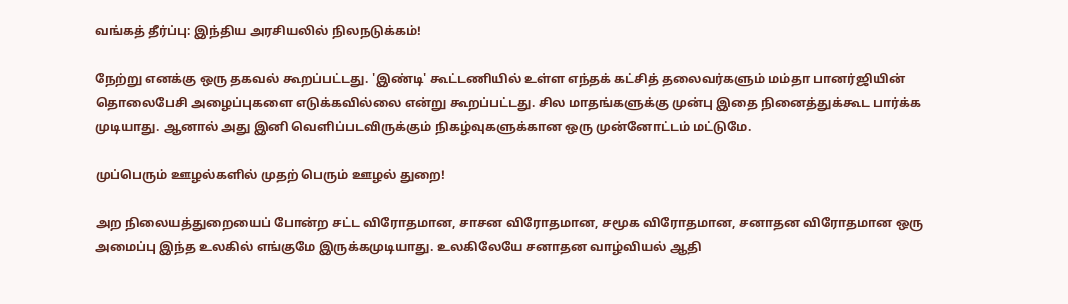வங்கத் தீர்ப்பு: இந்திய அரசியலில் நிலநடுக்கம்!

நேற்று எனக்கு ஒரு தகவல் கூறப்பட்டது. 'இண்டி' கூட்டணியில் உள்ள எந்தக் கட்சித் தலைவர்களும் மம்தா பானர்ஜியின் தொலைபேசி அழைப்புகளை எடுக்கவில்லை என்று கூறப்பட்டது. சில மாதங்களுக்கு முன்பு இதை நினைத்துக்கூட பார்க்க முடியாது. ஆனால் அது இனி வெளிப்படவிருக்கும் நிகழ்வுகளுக்கான ஒரு முன்னோட்டம் மட்டுமே.

முப்பெரும் ஊழல்களில் முதற் பெரும் ஊழல் துறை!

அற நிலையத்துறையைப் போன்ற சட்ட விரோதமான, சாசன விரோதமான, சமூக விரோதமான, சனாதன விரோதமான ஒரு அமைப்பு இந்த உலகில் எங்குமே இருக்கமுடியாது. உலகிலேயே சனாதன வாழ்வியல் ஆதி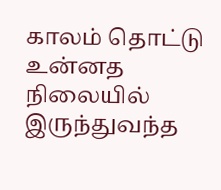காலம் தொட்டு உன்னத நிலையில் இருந்துவந்த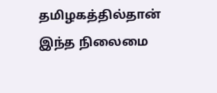தமிழகத்தில்தான் இந்த நிலைமை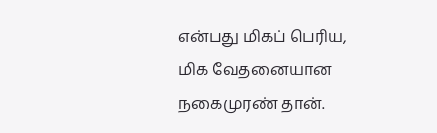என்பது மிகப் பெரிய, மிக வேதனையான நகைமுரண் தான்.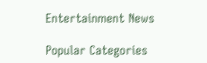Entertainment News

Popular Categories